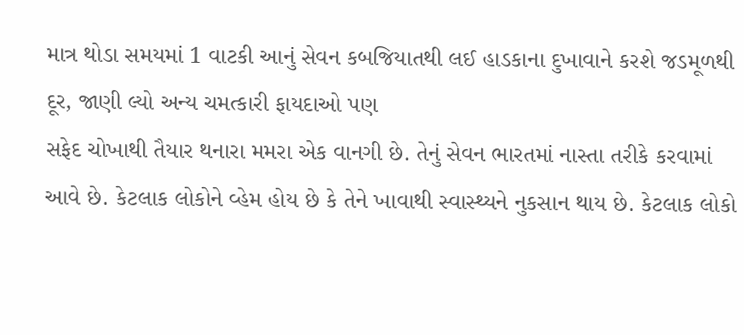માત્ર થોડા સમયમાં 1 વાટકી આનું સેવન કબજિયાતથી લઈ હાડકાના દુખાવાને કરશે જડમૂળથી દૂર, જાણી લ્યો અન્ય ચમત્કારી ફાયદાઓ પણ
સફેદ ચોખાથી તૈયાર થનારા મમરા એક વાનગી છે. તેનું સેવન ભારતમાં નાસ્તા તરીકે કરવામાં આવે છે. કેટલાક લોકોને વ્હેમ હોય છે કે તેને ખાવાથી સ્વાસ્થ્યને નુકસાન થાય છે. કેટલાક લોકો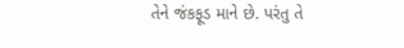તેને જંકફૂડ માને છે. પરંતુ તે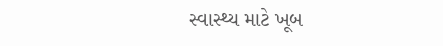સ્વાસ્થ્ય માટે ખૂબ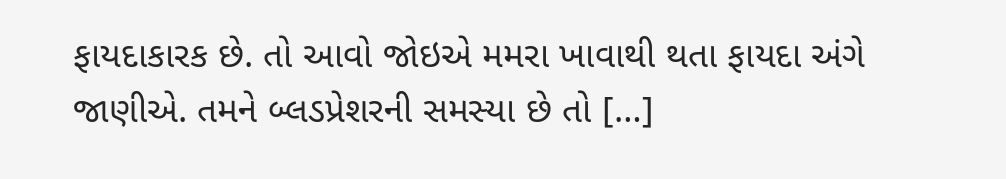ફાયદાકારક છે. તો આવો જોઇએ મમરા ખાવાથી થતા ફાયદા અંગે જાણીએ. તમને બ્લડપ્રેશરની સમસ્યા છે તો […]